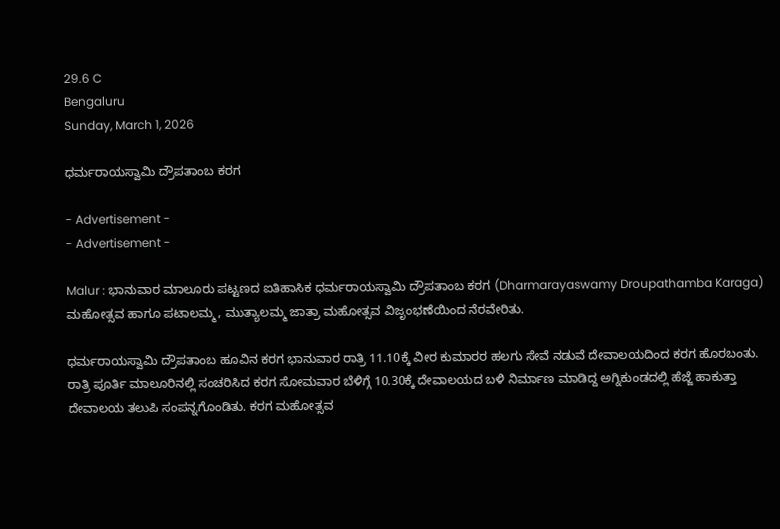29.6 C
Bengaluru
Sunday, March 1, 2026

ಧರ್ಮರಾಯಸ್ವಾಮಿ ದ್ರೌಪತಾಂಬ ಕರಗ

- Advertisement -
- Advertisement -

Malur : ಭಾನುವಾರ ಮಾಲೂರು ಪಟ್ಟಣದ ಐತಿಹಾಸಿಕ ಧರ್ಮರಾಯಸ್ವಾಮಿ ದ್ರೌಪತಾಂಬ ಕರಗ (Dharmarayaswamy Droupathamba Karaga) ಮಹೋತ್ಸವ ಹಾಗೂ ಪಟಾಲಮ್ಮ, ಮುತ್ಯಾಲಮ್ಮ ಜಾತ್ರಾ ಮಹೋತ್ಸವ ವಿಜೃಂಭಣೆಯಿಂದ ನೆರವೇರಿತು.

ಧರ್ಮರಾಯಸ್ವಾಮಿ ದ್ರೌಪತಾಂಬ ಹೂವಿನ ಕರಗ ಭಾನುವಾರ ರಾತ್ರಿ 11.10ಕ್ಕೆ ವೀರ ಕುಮಾರರ ಹಲಗು ಸೇವೆ ನಡುವೆ ದೇವಾಲಯದಿಂದ ಕರಗ ಹೊರಬಂತು. ರಾತ್ರಿ ಪೂರ್ತಿ ಮಾಲೂರಿನಲ್ಲಿ ಸಂಚರಿಸಿದ ಕರಗ ಸೋಮವಾರ ಬೆಳಿಗ್ಗೆ 10.30ಕ್ಕೆ ದೇವಾಲಯದ ಬಳಿ ನಿರ್ಮಾಣ ಮಾಡಿದ್ದ ಅಗ್ನಿಕುಂಡದಲ್ಲಿ ಹೆಜ್ಜೆ ಹಾಕುತ್ತಾ ದೇವಾಲಯ ತಲುಪಿ ಸಂಪನ್ನಗೊಂಡಿತು. ಕರಗ ಮಹೋತ್ಸವ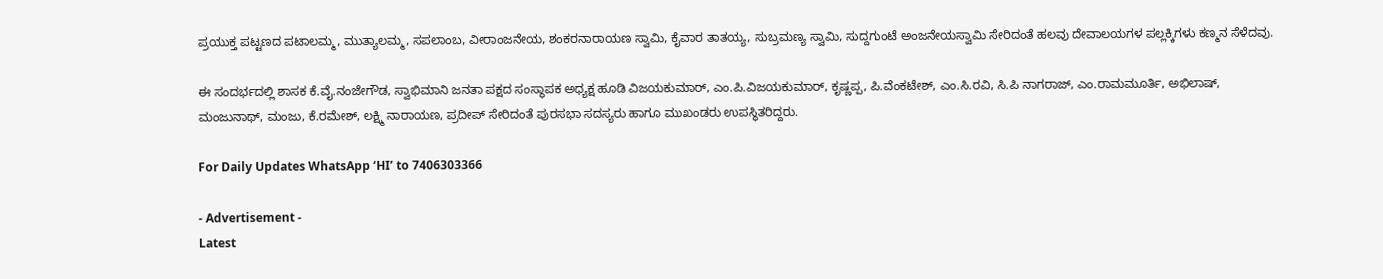ಪ್ರಯುಕ್ತ ಪಟ್ಟಣದ ಪಟಾಲಮ್ಮ, ಮುತ್ಯಾಲಮ್ಮ, ಸಪಲಾಂಬ, ವೀರಾಂಜನೇಯ, ಶಂಕರನಾರಾಯಣ ಸ್ವಾಮಿ, ಕೈವಾರ ತಾತಯ್ಯ, ಸುಬ್ರಮಣ್ಯ ಸ್ವಾಮಿ, ಸುದ್ದಗುಂಟೆ ಅಂಜನೇಯಸ್ವಾಮಿ ಸೇರಿದಂತೆ ಹಲವು ದೇವಾಲಯಗಳ ಪಲ್ಲಕ್ಕಿಗಳು ಕಣ್ಮನ ಸೆಳೆದವು.

ಈ ಸಂದರ್ಭದಲ್ಲಿ ಶಾಸಕ ಕೆ.ವೈ.ನಂಜೇಗೌಡ, ಸ್ವಾಭಿಮಾನಿ ಜನತಾ ಪಕ್ಷದ ಸಂಸ್ಥಾಪಕ ಅಧ್ಯಕ್ಷ ಹೂಡಿ ವಿಜಯಕುಮಾರ್, ಎಂ.ಪಿ.ವಿಜಯಕುಮಾರ್, ಕೃಷ್ಣಪ್ಪ, ಪಿ.ವೆಂಕಟೇಶ್, ಎಂ.ಸಿ.ರವಿ, ಸಿ.ಪಿ ನಾಗರಾಜ್, ಎಂ.ರಾಮಮೂರ್ತಿ, ಅಭಿಲಾಷ್, ಮಂಜುನಾಥ್, ಮಂಜು, ಕೆ.ರಮೇಶ್, ಲಕ್ಷ್ಮಿ ನಾರಾಯಣ, ಪ್ರದೀಪ್ ಸೇರಿದಂತೆ ಪುರಸಭಾ ಸದಸ್ಯರು ಹಾಗೂ ಮುಖಂಡರು ಉಪಸ್ಥಿತರಿದ್ದರು.

For Daily Updates WhatsApp ‘HI’ to 7406303366

- Advertisement -
Latest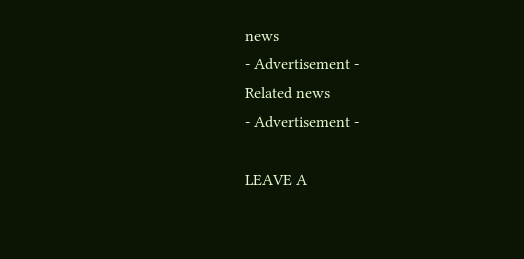news
- Advertisement -
Related news
- Advertisement -

LEAVE A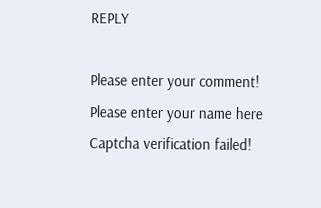REPLY

Please enter your comment!
Please enter your name here
Captcha verification failed!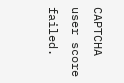CAPTCHA user score failed.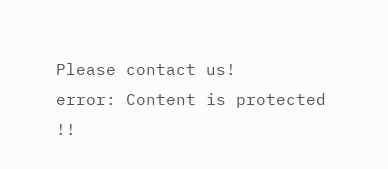Please contact us!
error: Content is protected !!